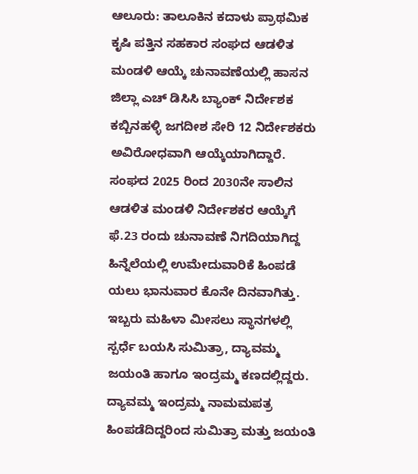ಆಲೂರು: ತಾಲೂಕಿನ ಕದಾಳು ಪ್ರಾಥಮಿಕ ಕೃಷಿ ಪತ್ತಿನ ಸಹಕಾರ ಸಂಘದ ಆಡಳಿತ ಮಂಡಳಿ ಆಯ್ಕೆ ಚುನಾವಣೆಯಲ್ಲಿ ಹಾಸನ ಜಿಲ್ಲಾ ಎಚ್ ಡಿಸಿಸಿ ಬ್ಯಾಂಕ್ ನಿರ್ದೇಶಕ ಕಬ್ಬಿನಹಳ್ಳಿ ಜಗದೀಶ ಸೇರಿ 12 ನಿರ್ದೇಶಕರು ಅವಿರೋಧವಾಗಿ ಆಯ್ಕೆಯಾಗಿದ್ದಾರೆ.
ಸಂಘದ 2025 ರಿಂದ 2030ನೇ ಸಾಲಿನ ಆಡಳಿತ ಮಂಡಳಿ ನಿರ್ದೇಶಕರ ಆಯ್ಕೆಗೆ ಫೆ.23 ರಂದು ಚುನಾವಣೆ ನಿಗದಿಯಾಗಿದ್ದ ಹಿನ್ನೆಲೆಯಲ್ಲಿ ಉಮೇದುವಾರಿಕೆ ಹಿಂಪಡೆ ಯಲು ಭಾನುವಾರ ಕೊನೇ ದಿನವಾಗಿತ್ತು. ಇಬ್ಬರು ಮಹಿಳಾ ಮೀಸಲು ಸ್ಥಾನಗಳಲ್ಲಿ ಸ್ಪರ್ಧೆ ಬಯಸಿ ಸುಮಿತ್ರಾ, ದ್ಯಾವಮ್ಮ ಜಯಂತಿ ಹಾಗೂ ಇಂದ್ರಮ್ಮ ಕಣದಲ್ಲಿದ್ದರು. ದ್ಯಾವಮ್ಮ ಇಂದ್ರಮ್ಮ ನಾಮಮಪತ್ರ ಹಿಂಪಡೆದಿದ್ದರಿಂದ ಸುಮಿತ್ರಾ ಮತ್ತು ಜಯಂತಿ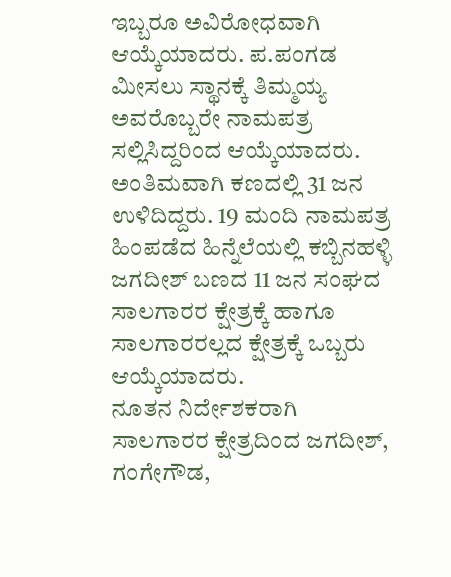ಇಬ್ಬರೂ ಅವಿರೋಧವಾಗಿ ಆಯ್ಕೆಯಾದರು. ಪ.ಪಂಗಡ ಮೀಸಲು ಸ್ಥಾನಕ್ಕೆ ತಿಮ್ಮಯ್ಯ ಅವರೊಬ್ಬರೇ ನಾಮಪತ್ರ
ಸಲ್ಲಿಸಿದ್ದರಿಂದ ಆಯ್ಕೆಯಾದರು. ಅಂತಿಮವಾಗಿ ಕಣದಲ್ಲಿ 31 ಜನ ಉಳಿದಿದ್ದರು. 19 ಮಂದಿ ನಾಮಪತ್ರ ಹಿಂಪಡೆದ ಹಿನ್ನೆಲೆಯಲ್ಲಿ ಕಬ್ಬಿನಹಳ್ಳಿ ಜಗದೀಶ್ ಬಣದ 11 ಜನ ಸಂಘದ ಸಾಲಗಾರರ ಕ್ಷೇತ್ರಕ್ಕೆ ಹಾಗೂ ಸಾಲಗಾರರಲ್ಲದ ಕ್ಷೇತ್ರಕ್ಕೆ ಒಬ್ಬರು ಆಯ್ಕೆಯಾದರು.
ನೂತನ ನಿರ್ದೇಶಕರಾಗಿ ಸಾಲಗಾರರ ಕ್ಷೇತ್ರದಿಂದ ಜಗದೀಶ್, ಗಂಗೇಗೌಡ,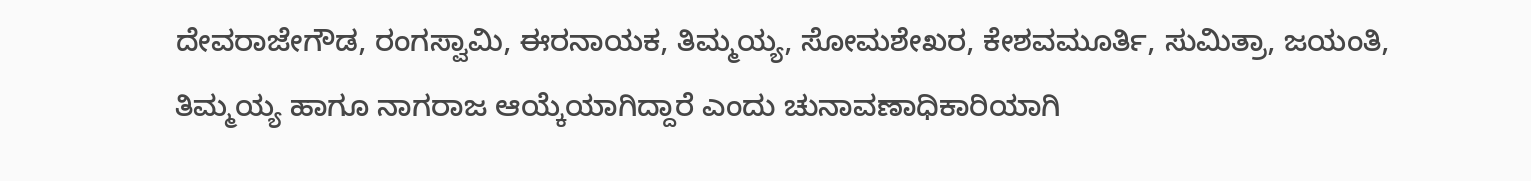ದೇವರಾಜೇಗೌಡ, ರಂಗಸ್ವಾಮಿ, ಈರನಾಯಕ, ತಿಮ್ಮಯ್ಯ, ಸೋಮಶೇಖರ, ಕೇಶವಮೂರ್ತಿ, ಸುಮಿತ್ರಾ, ಜಯಂತಿ, ತಿಮ್ಮಯ್ಯ ಹಾಗೂ ನಾಗರಾಜ ಆಯ್ಕೆಯಾಗಿದ್ದಾರೆ ಎಂದು ಚುನಾವಣಾಧಿಕಾರಿಯಾಗಿ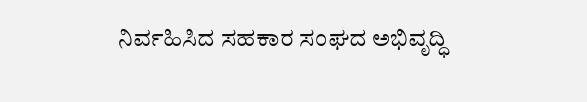ನಿರ್ವಹಿಸಿದ ಸಹಕಾರ ಸಂಘದ ಅಭಿವೃದ್ಧಿ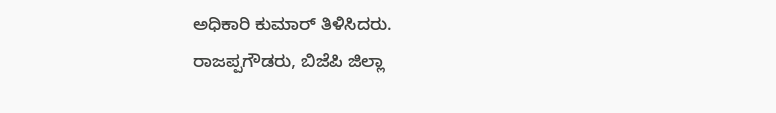ಅಧಿಕಾರಿ ಕುಮಾರ್ ತಿಳಿಸಿದರು.
ರಾಜಪ್ಪಗೌಡರು, ಬಿಜೆಪಿ ಜಿಲ್ಲಾ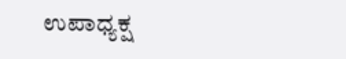ಉಪಾಧ್ಯಕ್ಷ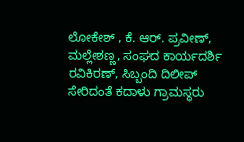ಲೋಕೇಶ್ , ಕೆ. ಆರ್. ಪ್ರವೀಣ್, ಮಲ್ಲೇಶಣ್ಣ, ಸಂಘದ ಕಾರ್ಯದರ್ಶಿ ರವಿಕಿರಣ್, ಸಿಬ್ಬಂದಿ ದಿಲೀಪ್ ಸೇರಿದಂತೆ ಕದಾಳು ಗ್ರಾಮಸ್ಥರು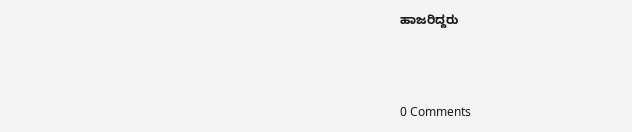ಹಾಜರಿದ್ದರು



0 Comments